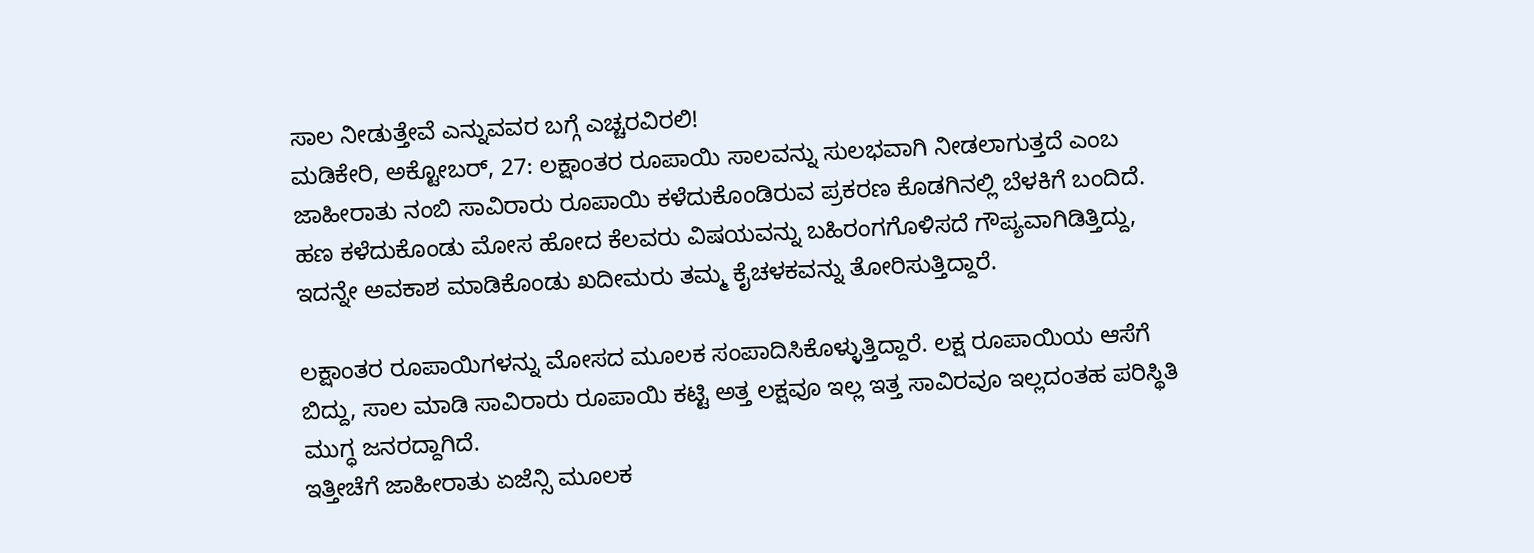ಸಾಲ ನೀಡುತ್ತೇವೆ ಎನ್ನುವವರ ಬಗ್ಗೆ ಎಚ್ಚರವಿರಲಿ!
ಮಡಿಕೇರಿ, ಅಕ್ಟೋಬರ್, 27: ಲಕ್ಷಾಂತರ ರೂಪಾಯಿ ಸಾಲವನ್ನು ಸುಲಭವಾಗಿ ನೀಡಲಾಗುತ್ತದೆ ಎಂಬ ಜಾಹೀರಾತು ನಂಬಿ ಸಾವಿರಾರು ರೂಪಾಯಿ ಕಳೆದುಕೊಂಡಿರುವ ಪ್ರಕರಣ ಕೊಡಗಿನಲ್ಲಿ ಬೆಳಕಿಗೆ ಬಂದಿದೆ.
ಹಣ ಕಳೆದುಕೊಂಡು ಮೋಸ ಹೋದ ಕೆಲವರು ವಿಷಯವನ್ನು ಬಹಿರಂಗಗೊಳಿಸದೆ ಗೌಪ್ಯವಾಗಿಡಿತ್ತಿದ್ದು, ಇದನ್ನೇ ಅವಕಾಶ ಮಾಡಿಕೊಂಡು ಖದೀಮರು ತಮ್ಮ ಕೈಚಳಕವನ್ನು ತೋರಿಸುತ್ತಿದ್ದಾರೆ.

ಲಕ್ಷಾಂತರ ರೂಪಾಯಿಗಳನ್ನು ಮೋಸದ ಮೂಲಕ ಸಂಪಾದಿಸಿಕೊಳ್ಳುತ್ತಿದ್ದಾರೆ. ಲಕ್ಷ ರೂಪಾಯಿಯ ಆಸೆಗೆ ಬಿದ್ದು, ಸಾಲ ಮಾಡಿ ಸಾವಿರಾರು ರೂಪಾಯಿ ಕಟ್ಟಿ ಅತ್ತ ಲಕ್ಷವೂ ಇಲ್ಲ ಇತ್ತ ಸಾವಿರವೂ ಇಲ್ಲದಂತಹ ಪರಿಸ್ಥಿತಿ ಮುಗ್ಧ ಜನರದ್ದಾಗಿದೆ.
ಇತ್ತೀಚೆಗೆ ಜಾಹೀರಾತು ಏಜೆನ್ಸಿ ಮೂಲಕ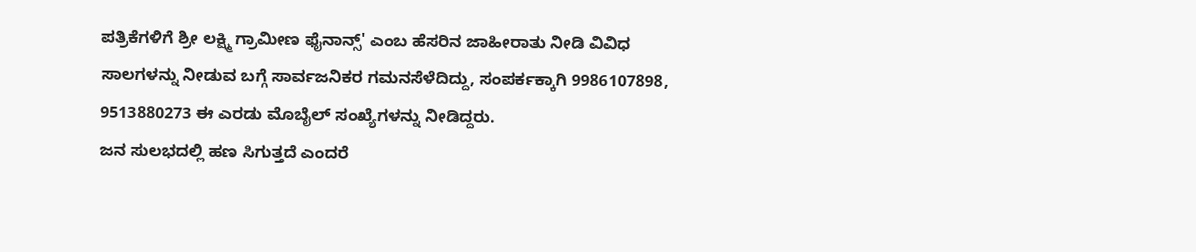ಪತ್ರಿಕೆಗಳಿಗೆ ಶ್ರೀ ಲಕ್ಷ್ಮಿ ಗ್ರಾಮೀಣ ಫೈನಾನ್ಸ್' ಎಂಬ ಹೆಸರಿನ ಜಾಹೀರಾತು ನೀಡಿ ವಿವಿಧ ಸಾಲಗಳನ್ನು ನೀಡುವ ಬಗ್ಗೆ ಸಾರ್ವಜನಿಕರ ಗಮನಸೆಳೆದಿದ್ದು, ಸಂಪರ್ಕಕ್ಕಾಗಿ 9986107898, 9513880273 ಈ ಎರಡು ಮೊಬೈಲ್ ಸಂಖ್ಯೆಗಳನ್ನು ನೀಡಿದ್ದರು.
ಜನ ಸುಲಭದಲ್ಲಿ ಹಣ ಸಿಗುತ್ತದೆ ಎಂದರೆ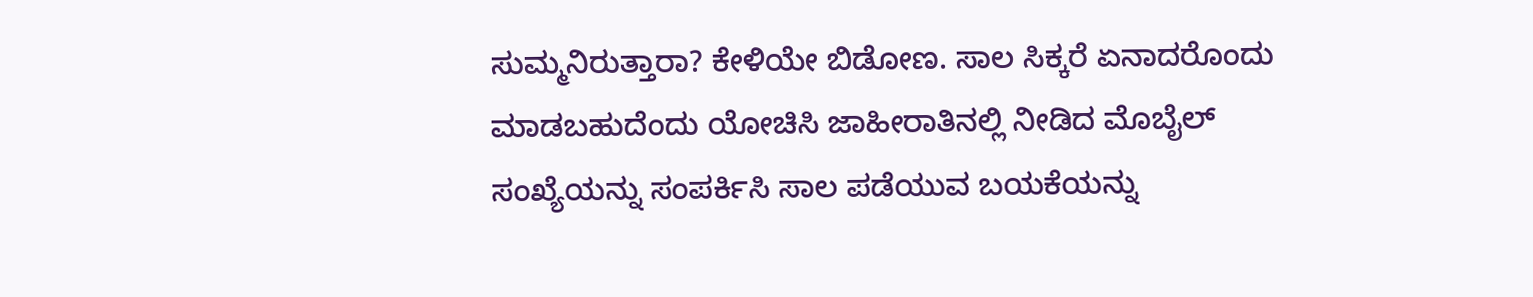ಸುಮ್ಮನಿರುತ್ತಾರಾ? ಕೇಳಿಯೇ ಬಿಡೋಣ. ಸಾಲ ಸಿಕ್ಕರೆ ಏನಾದರೊಂದು ಮಾಡಬಹುದೆಂದು ಯೋಚಿಸಿ ಜಾಹೀರಾತಿನಲ್ಲಿ ನೀಡಿದ ಮೊಬೈಲ್ ಸಂಖ್ಯೆಯನ್ನು ಸಂಪರ್ಕಿಸಿ ಸಾಲ ಪಡೆಯುವ ಬಯಕೆಯನ್ನು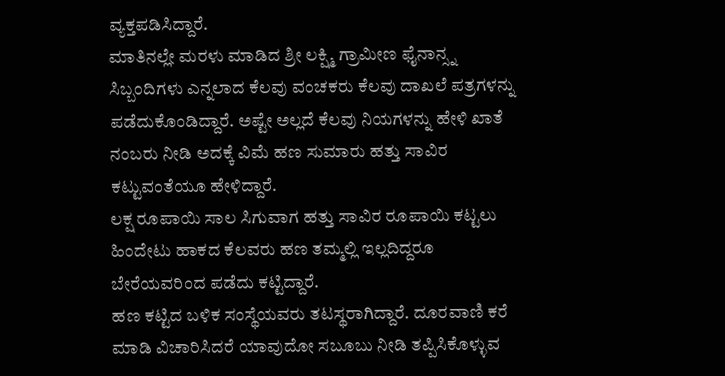ವ್ಯಕ್ತಪಡಿಸಿದ್ದಾರೆ.
ಮಾತಿನಲ್ಲೇ ಮರಳು ಮಾಡಿದ ಶ್ರೀ ಲಕ್ಷ್ಮಿ ಗ್ರಾಮೀಣ ಫೈನಾನ್ಸ್ನ ಸಿಬ್ಬಂದಿಗಳು ಎನ್ನಲಾದ ಕೆಲವು ವಂಚಕರು ಕೆಲವು ದಾಖಲೆ ಪತ್ರಗಳನ್ನು ಪಡೆದುಕೊಂಡಿದ್ದಾರೆ. ಅಷ್ಟೇ ಅಲ್ಲದೆ ಕೆಲವು ನಿಯಗಳನ್ನು ಹೇಳಿ ಖಾತೆ ನಂಬರು ನೀಡಿ ಅದಕ್ಕೆ ವಿಮೆ ಹಣ ಸುಮಾರು ಹತ್ತು ಸಾವಿರ ಕಟ್ಟುವಂತೆಯೂ ಹೇಳಿದ್ದಾರೆ.
ಲಕ್ಷ ರೂಪಾಯಿ ಸಾಲ ಸಿಗುವಾಗ ಹತ್ತು ಸಾವಿರ ರೂಪಾಯಿ ಕಟ್ಟಲು ಹಿಂದೇಟು ಹಾಕದ ಕೆಲವರು ಹಣ ತಮ್ಮಲ್ಲಿ ಇಲ್ಲದಿದ್ದರೂ ಬೇರೆಯವರಿಂದ ಪಡೆದು ಕಟ್ಟಿದ್ದಾರೆ.
ಹಣ ಕಟ್ಟಿದ ಬಳಿಕ ಸಂಸ್ಥೆಯವರು ತಟಸ್ಥರಾಗಿದ್ದಾರೆ. ದೂರವಾಣಿ ಕರೆ ಮಾಡಿ ವಿಚಾರಿಸಿದರೆ ಯಾವುದೋ ಸಬೂಬು ನೀಡಿ ತಪ್ಪಿಸಿಕೊಳ್ಳುವ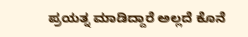ಪ್ರಯತ್ನ ಮಾಡಿದ್ದಾರೆ ಅಲ್ಲದೆ ಕೊನೆ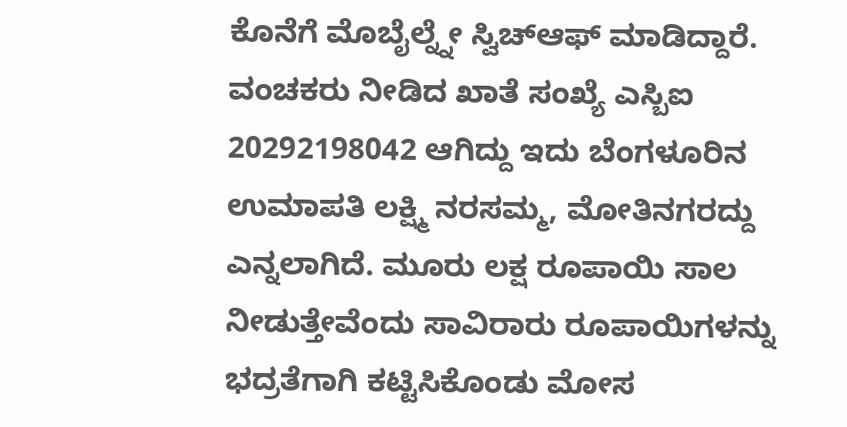ಕೊನೆಗೆ ಮೊಬೈಲ್ನ್ನೇ ಸ್ವಿಚ್ಆಫ್ ಮಾಡಿದ್ದಾರೆ.
ವಂಚಕರು ನೀಡಿದ ಖಾತೆ ಸಂಖ್ಯೆ ಎಸ್ಬಿಐ 20292198042 ಆಗಿದ್ದು ಇದು ಬೆಂಗಳೂರಿನ ಉಮಾಪತಿ ಲಕ್ಷ್ಮಿ ನರಸಮ್ಮ, ಮೋತಿನಗರದ್ದು ಎನ್ನಲಾಗಿದೆ. ಮೂರು ಲಕ್ಷ ರೂಪಾಯಿ ಸಾಲ ನೀಡುತ್ತೇವೆಂದು ಸಾವಿರಾರು ರೂಪಾಯಿಗಳನ್ನು ಭದ್ರತೆಗಾಗಿ ಕಟ್ಟಿಸಿಕೊಂಡು ಮೋಸ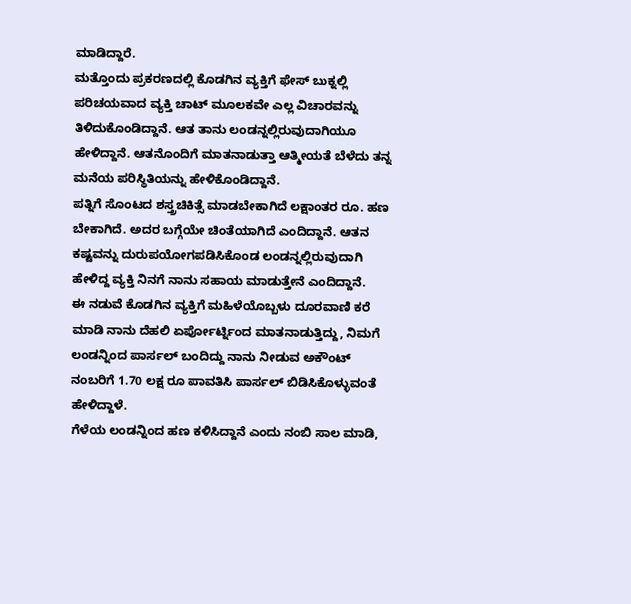ಮಾಡಿದ್ದಾರೆ.
ಮತ್ತೊಂದು ಪ್ರಕರಣದಲ್ಲಿ ಕೊಡಗಿನ ವ್ಯಕ್ತಿಗೆ ಫೇಸ್ ಬುಕ್ನಲ್ಲಿ ಪರಿಚಯವಾದ ವ್ಯಕ್ತಿ ಚಾಟ್ ಮೂಲಕವೇ ಎಲ್ಲ ವಿಚಾರವನ್ನು ತಿಳಿದುಕೊಂಡಿದ್ದಾನೆ. ಆತ ತಾನು ಲಂಡನ್ನಲ್ಲಿರುವುದಾಗಿಯೂ ಹೇಳಿದ್ದಾನೆ. ಆತನೊಂದಿಗೆ ಮಾತನಾಡುತ್ತಾ ಆತ್ಮೀಯತೆ ಬೆಳೆದು ತನ್ನ ಮನೆಯ ಪರಿಸ್ಥಿತಿಯನ್ನು ಹೇಳಿಕೊಂಡಿದ್ದಾನೆ.
ಪತ್ನಿಗೆ ಸೊಂಟದ ಶಸ್ತ್ರಚಿಕಿತ್ಸೆ ಮಾಡಬೇಕಾಗಿದೆ ಲಕ್ಷಾಂತರ ರೂ. ಹಣ ಬೇಕಾಗಿದೆ. ಅದರ ಬಗ್ಗೆಯೇ ಚಿಂತೆಯಾಗಿದೆ ಎಂದಿದ್ದಾನೆ. ಆತನ ಕಷ್ಟವನ್ನು ದುರುಪಯೋಗಪಡಿಸಿಕೊಂಡ ಲಂಡನ್ನಲ್ಲಿರುವುದಾಗಿ ಹೇಳಿದ್ದ ವ್ಯಕ್ತಿ ನಿನಗೆ ನಾನು ಸಹಾಯ ಮಾಡುತ್ತೇನೆ ಎಂದಿದ್ದಾನೆ.
ಈ ನಡುವೆ ಕೊಡಗಿನ ವ್ಯಕ್ತಿಗೆ ಮಹಿಳೆಯೊಬ್ಬಳು ದೂರವಾಣಿ ಕರೆ ಮಾಡಿ ನಾನು ದೆಹಲಿ ಏರ್ಪೋರ್ಟ್ನಿಂದ ಮಾತನಾಡುತ್ತಿದ್ದು, ನಿಮಗೆ ಲಂಡನ್ನಿಂದ ಪಾರ್ಸಲ್ ಬಂದಿದ್ದು ನಾನು ನೀಡುವ ಅಕೌಂಟ್ ನಂಬರಿಗೆ 1.70 ಲಕ್ಷ ರೂ ಪಾವತಿಸಿ ಪಾರ್ಸಲ್ ಬಿಡಿಸಿಕೊಳ್ಳುವಂತೆ ಹೇಳಿದ್ದಾಳೆ.
ಗೆಳೆಯ ಲಂಡನ್ನಿಂದ ಹಣ ಕಳಿಸಿದ್ದಾನೆ ಎಂದು ನಂಬಿ ಸಾಲ ಮಾಡಿ,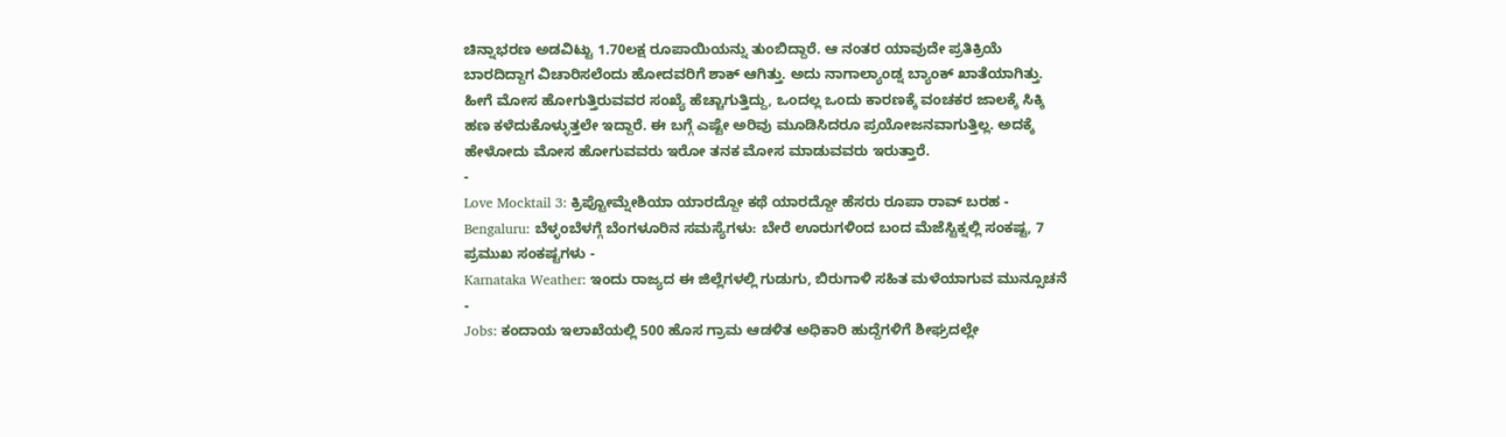ಚಿನ್ನಾಭರಣ ಅಡವಿಟ್ಟು 1.70ಲಕ್ಷ ರೂಪಾಯಿಯನ್ನು ತುಂಬಿದ್ದಾರೆ. ಆ ನಂತರ ಯಾವುದೇ ಪ್ರತಿಕ್ರಿಯೆ ಬಾರದಿದ್ದಾಗ ವಿಚಾರಿಸಲೆಂದು ಹೋದವರಿಗೆ ಶಾಕ್ ಆಗಿತ್ತು. ಅದು ನಾಗಾಲ್ಯಾಂಡ್ನ ಬ್ಯಾಂಕ್ ಖಾತೆಯಾಗಿತ್ತು.
ಹೀಗೆ ಮೋಸ ಹೋಗುತ್ತಿರುವವರ ಸಂಖ್ಯೆ ಹೆಚ್ಚಾಗುತ್ತಿದ್ದು, ಒಂದಲ್ಲ ಒಂದು ಕಾರಣಕ್ಕೆ ವಂಚಕರ ಜಾಲಕ್ಕೆ ಸಿಕ್ಕಿ ಹಣ ಕಳೆದುಕೊಳ್ಳುತ್ತಲೇ ಇದ್ದಾರೆ. ಈ ಬಗ್ಗೆ ಎಷ್ಟೇ ಅರಿವು ಮೂಡಿಸಿದರೂ ಪ್ರಯೋಜನವಾಗುತ್ತಿಲ್ಲ. ಅದಕ್ಕೆ ಹೇಳೋದು ಮೋಸ ಹೋಗುವವರು ಇರೋ ತನಕ ಮೋಸ ಮಾಡುವವರು ಇರುತ್ತಾರೆ.
-
Love Mocktail 3: ಕ್ರಿಪ್ಟೋಮ್ನೇಶಿಯಾ ಯಾರದ್ದೋ ಕಥೆ ಯಾರದ್ದೋ ಹೆಸರು ರೂಪಾ ರಾವ್ ಬರಹ -
Bengaluru: ಬೆಳ್ಳಂಬೆಳಗ್ಗೆ ಬೆಂಗಳೂರಿನ ಸಮಸ್ಯೆಗಳು: ಬೇರೆ ಊರುಗಳಿಂದ ಬಂದ ಮೆಜೆಸ್ಟಿಕ್ನಲ್ಲಿ ಸಂಕಷ್ಟ, 7 ಪ್ರಮುಖ ಸಂಕಷ್ಟಗಳು -
Karnataka Weather: ಇಂದು ರಾಜ್ಯದ ಈ ಜಿಲ್ಲೆಗಳಲ್ಲಿ ಗುಡುಗು, ಬಿರುಗಾಳಿ ಸಹಿತ ಮಳೆಯಾಗುವ ಮುನ್ಸೂಚನೆ -
Jobs: ಕಂದಾಯ ಇಲಾಖೆಯಲ್ಲಿ 500 ಹೊಸ ಗ್ರಾಮ ಆಡಳಿತ ಅಧಿಕಾರಿ ಹುದ್ದೆಗಳಿಗೆ ಶೀಘ್ರದಲ್ಲೇ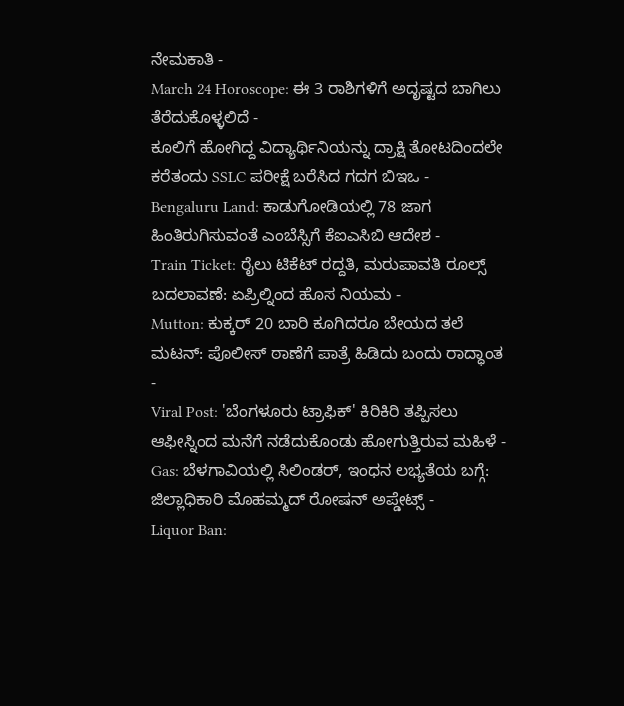ನೇಮಕಾತಿ -
March 24 Horoscope: ಈ 3 ರಾಶಿಗಳಿಗೆ ಅದೃಷ್ಟದ ಬಾಗಿಲು ತೆರೆದುಕೊಳ್ಳಲಿದೆ -
ಕೂಲಿಗೆ ಹೋಗಿದ್ದ ವಿದ್ಯಾರ್ಥಿನಿಯನ್ನು ದ್ರಾಕ್ಷಿ ತೋಟದಿಂದಲೇ ಕರೆತಂದು SSLC ಪರೀಕ್ಷೆ ಬರೆಸಿದ ಗದಗ ಬಿಇಒ -
Bengaluru Land: ಕಾಡುಗೋಡಿಯಲ್ಲಿ 78 ಜಾಗ ಹಿಂತಿರುಗಿಸುವಂತೆ ಎಂಬೆಸ್ಸಿಗೆ ಕೆಐಎಸಿಬಿ ಆದೇಶ -
Train Ticket: ರೈಲು ಟಿಕೆಟ್ ರದ್ದತಿ, ಮರುಪಾವತಿ ರೂಲ್ಸ್ ಬದಲಾವಣೆ: ಏಪ್ರಿಲ್ನಿಂದ ಹೊಸ ನಿಯಮ -
Mutton: ಕುಕ್ಕರ್ 20 ಬಾರಿ ಕೂಗಿದರೂ ಬೇಯದ ತಲೆ ಮಟನ್: ಪೊಲೀಸ್ ಠಾಣೆಗೆ ಪಾತ್ರೆ ಹಿಡಿದು ಬಂದು ರಾದ್ಧಾಂತ -
Viral Post: 'ಬೆಂಗಳೂರು ಟ್ರಾಫಿಕ್' ಕಿರಿಕಿರಿ ತಪ್ಪಿಸಲು ಆಫೀಸ್ನಿಂದ ಮನೆಗೆ ನಡೆದುಕೊಂಡು ಹೋಗುತ್ತಿರುವ ಮಹಿಳೆ -
Gas: ಬೆಳಗಾವಿಯಲ್ಲಿ ಸಿಲಿಂಡರ್, ಇಂಧನ ಲಭ್ಯತೆಯ ಬಗ್ಗೆ: ಜಿಲ್ಲಾಧಿಕಾರಿ ಮೊಹಮ್ಮದ್ ರೋಷನ್ ಅಪ್ಡೇಟ್ಸ್ -
Liquor Ban: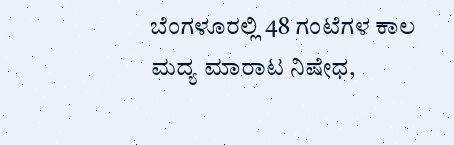ಬೆಂಗಳೂರಲ್ಲಿ 48 ಗಂಟೆಗಳ ಕಾಲ ಮದ್ಯ ಮಾರಾಟ ನಿಷೇಧ,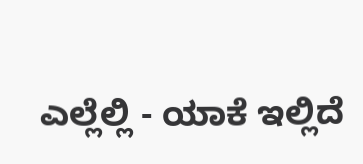ಎಲ್ಲೆಲ್ಲಿ - ಯಾಕೆ ಇಲ್ಲಿದೆ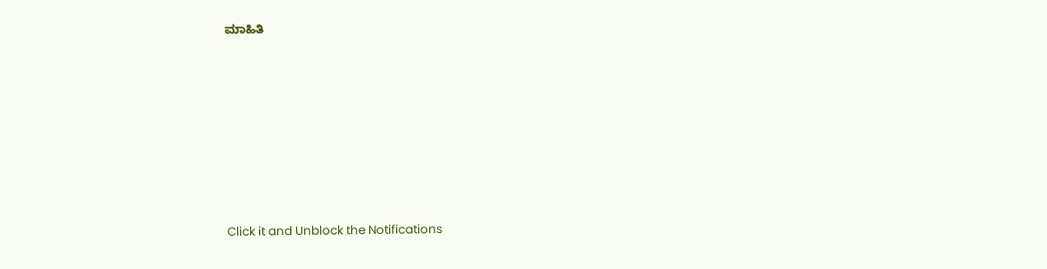ಮಾಹಿತಿ












Click it and Unblock the Notifications